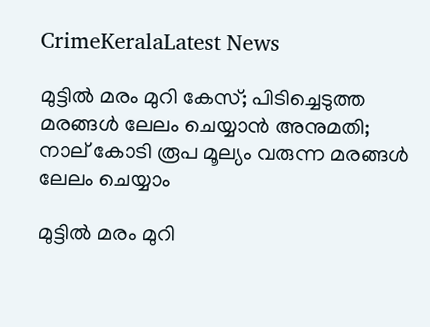CrimeKeralaLatest News

മുട്ടില്‍ മരം മുറി കേസ്; പിടിച്ചെടുത്ത മരങ്ങള്‍ ലേലം ചെയ്യാന്‍ അനുമതി; നാല് കോടി രൂപ മൂല്യം വരുന്ന മരങ്ങള്‍ ലേലം ചെയ്യാം

മുട്ടില്‍ മരം മുറി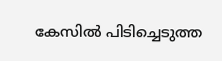കേസില്‍ പിടിച്ചെടുത്ത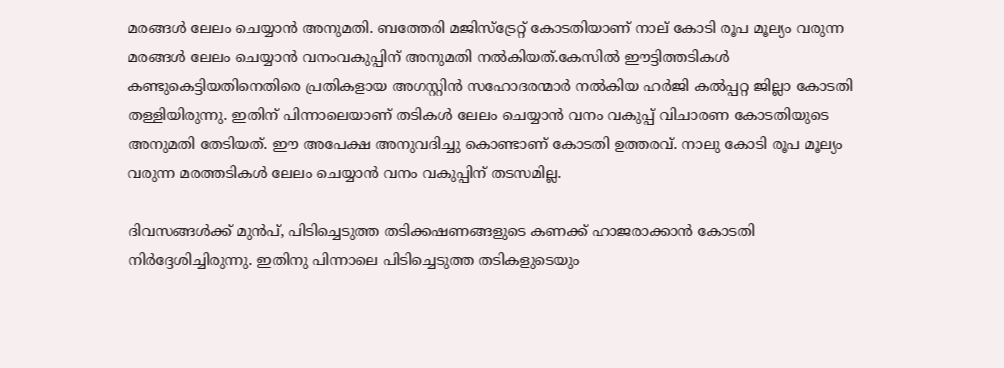മരങ്ങള്‍ ലേലം ചെയ്യാന്‍ അനുമതി. ബത്തേരി മജിസ്‌ട്രേറ്റ് കോടതിയാണ് നാല് കോടി രൂപ മൂല്യം വരുന്ന മരങ്ങള്‍ ലേലം ചെയ്യാന്‍ വനംവകുപ്പിന് അനുമതി നല്‍കിയത്.കേസില്‍ ഈട്ടിത്തടികള്‍ കണ്ടുകെട്ടിയതിനെതിരെ പ്രതികളായ അഗസ്റ്റിന്‍ സഹോദരന്മാര്‍ നല്‍കിയ ഹര്‍ജി കല്‍പ്പറ്റ ജില്ലാ കോടതി തള്ളിയിരുന്നു. ഇതിന് പിന്നാലെയാണ് തടികള്‍ ലേലം ചെയ്യാന്‍ വനം വകുപ്പ് വിചാരണ കോടതിയുടെ അനുമതി തേടിയത്. ഈ അപേക്ഷ അനുവദിച്ചു കൊണ്ടാണ് കോടതി ഉത്തരവ്. നാലു കോടി രൂപ മൂല്യം വരുന്ന മരത്തടികള്‍ ലേലം ചെയ്യാന്‍ വനം വകുപ്പിന് തടസമില്ല.

ദിവസങ്ങള്‍ക്ക് മുന്‍പ്, പിടിച്ചെടുത്ത തടിക്കഷണങ്ങളുടെ കണക്ക് ഹാജരാക്കാന്‍ കോടതി നിര്‍ദ്ദേശിച്ചിരുന്നു. ഇതിനു പിന്നാലെ പിടിച്ചെടുത്ത തടികളുടെയും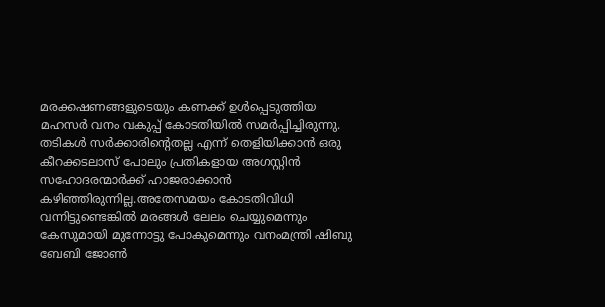മരക്കഷണങ്ങളുടെയും കണക്ക് ഉള്‍പ്പെടുത്തിയ മഹസര്‍ വനം വകുപ്പ് കോടതിയില്‍ സമര്‍പ്പിച്ചിരുന്നു. തടികള്‍ സര്‍ക്കാരിന്റെതല്ല എന്ന് തെളിയിക്കാന്‍ ഒരു കീറക്കടലാസ് പോലും പ്രതികളായ അഗസ്റ്റിന്‍ സഹോദരന്മാര്‍ക്ക് ഹാജരാക്കാന്‍ കഴിഞ്ഞിരുന്നില്ല.അതേസമയം കോടതിവിധി വന്നിട്ടുണ്ടെങ്കില്‍ മരങ്ങള്‍ ലേലം ചെയ്യുമെന്നും കേസുമായി മുന്നോട്ടു പോകുമെന്നും വനംമന്ത്രി ഷിബു ബേബി ജോണ്‍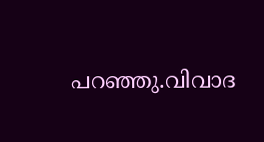പറഞ്ഞു.വിവാദ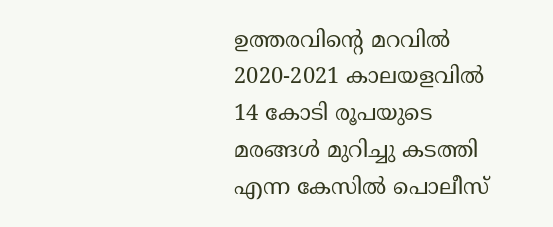ഉത്തരവിന്റെ മറവില്‍ 2020-2021 കാലയളവില്‍ 14 കോടി രൂപയുടെ മരങ്ങള്‍ മുറിച്ചു കടത്തി എന്ന കേസില്‍ പൊലീസ്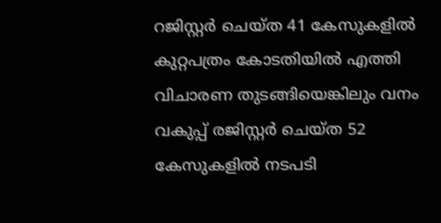റജിസ്റ്റര്‍ ചെയ്ത 41 കേസുകളില്‍ കുറ്റപത്രം കോടതിയില്‍ എത്തി വിചാരണ തുടങ്ങിയെങ്കിലും വനം വകുപ്പ് രജിസ്റ്റര്‍ ചെയ്ത 52 കേസുകളില്‍ നടപടി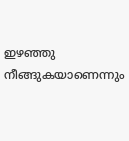ഇഴഞ്ഞു നീങ്ങുകയാണെന്നും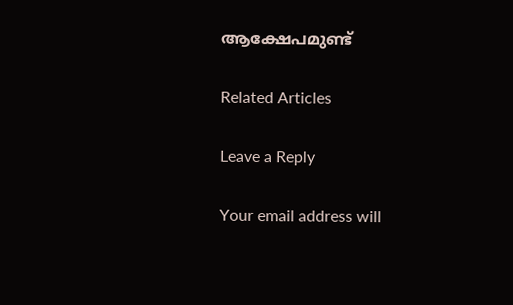ആക്ഷേപമുണ്ട്

Related Articles

Leave a Reply

Your email address will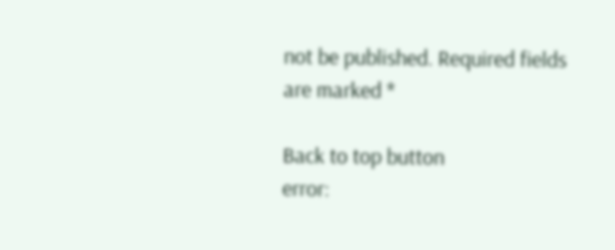not be published. Required fields are marked *

Back to top button
error: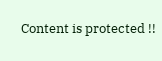Content is protected !!